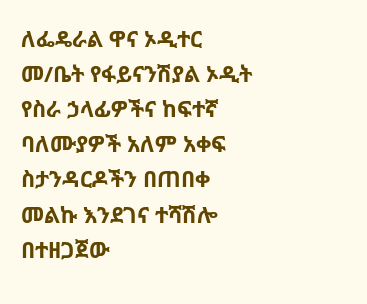ለፌዴራል ዋና ኦዲተር መ/ቤት የፋይናንሽያል ኦዲት የስራ ኃላፊዎችና ከፍተኛ ባለሙያዎች አለም አቀፍ ስታንዳርዶችን በጠበቀ መልኩ እንደገና ተሻሽሎ በተዘጋጀው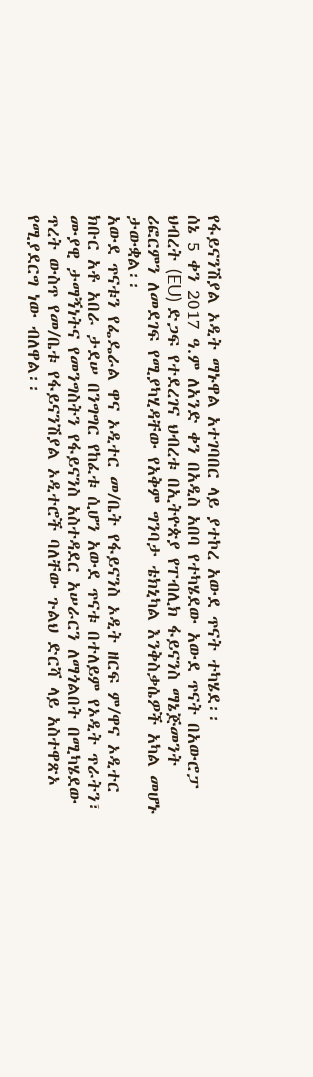የፋይናንሽያል ኦዲት ማኑዋል አተገባበር ላይ ያተኮረ አውደ ጥናት ተካሄደ፡፡
ሰኔ 5 ቀን 2017 ዓ.ም ለአንድ ቀን በአዲስ አበባ የተካሄደው አውደ ጥናት በአውሮፓ ህብረት (EU) ድጋፍ የተደረገና ህብረቱ በኢትዮጵያ የፐብሊክ ፋይናንስ ማኔጅመንት ሪፎርምን ለመደገፍ የሚያካሂዳቸው የአቅም ግንባታ ቴክኒካል እንቅስቃሴዎች አካል መሆኑ ታውቋል፡፡
አውደ ጥናቱን የፌዴራል ዋና ኦዲተር መ/ቤት የፋይናንስ ኦዲት ዘርፍ ም/ዋና ኦዲተር ክቡር አቶ አበራ ታደሠ በንግግር የከፈቱ ሲሆን አውደ ጥናቱ በተለይም የኦዲት ጥራትን፣ ሙያዊ ታማኝነትና የመንግስትን የፋይናንስ አስተዳደር አሠራርን ለማጎልበት በሚካሄደው ጥረት ውስጥ የመ/ቤቱ የፋይናንሽያል ኦዲተሮች ባለቸው ጉልህ ድርሻ ላይ አስተዋጽኦ የሚያደርግ ነው ብለዋል፡፡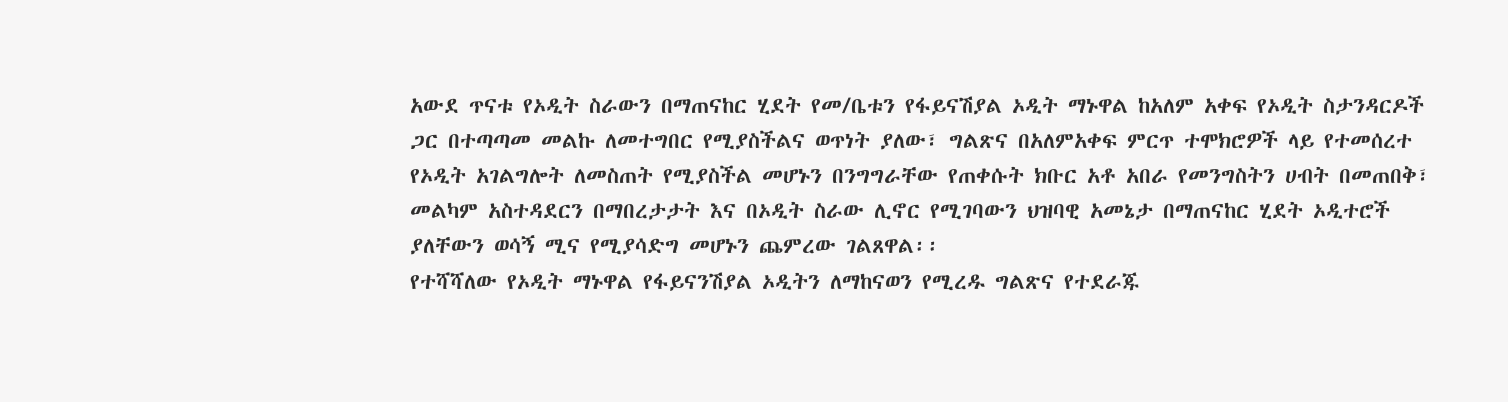አውደ ጥናቱ የኦዲት ስራውን በማጠናከር ሂደት የመ/ቤቱን የፋይናሽያል ኦዲት ማኑዋል ከአለም አቀፍ የኦዲት ስታንዳርዶች ጋር በተጣጣመ መልኩ ለመተግበር የሚያስችልና ወጥነት ያለው፣ ግልጽና በአለምአቀፍ ምርጥ ተሞክሮዎች ላይ የተመሰረተ የኦዲት አገልግሎት ለመስጠት የሚያስችል መሆኑን በንግግራቸው የጠቀሱት ክቡር አቶ አበራ የመንግስትን ሀብት በመጠበቅ፣ መልካም አስተዳደርን በማበረታታት እና በኦዲት ስራው ሊኖር የሚገባውን ህዝባዊ አመኔታ በማጠናከር ሂደት ኦዲተሮች ያለቸውን ወሳኝ ሚና የሚያሳድግ መሆኑን ጨምረው ገልጸዋል፡፡
የተሻሻለው የኦዲት ማኑዋል የፋይናንሽያል ኦዲትን ለማከናወን የሚረዱ ግልጽና የተደራጁ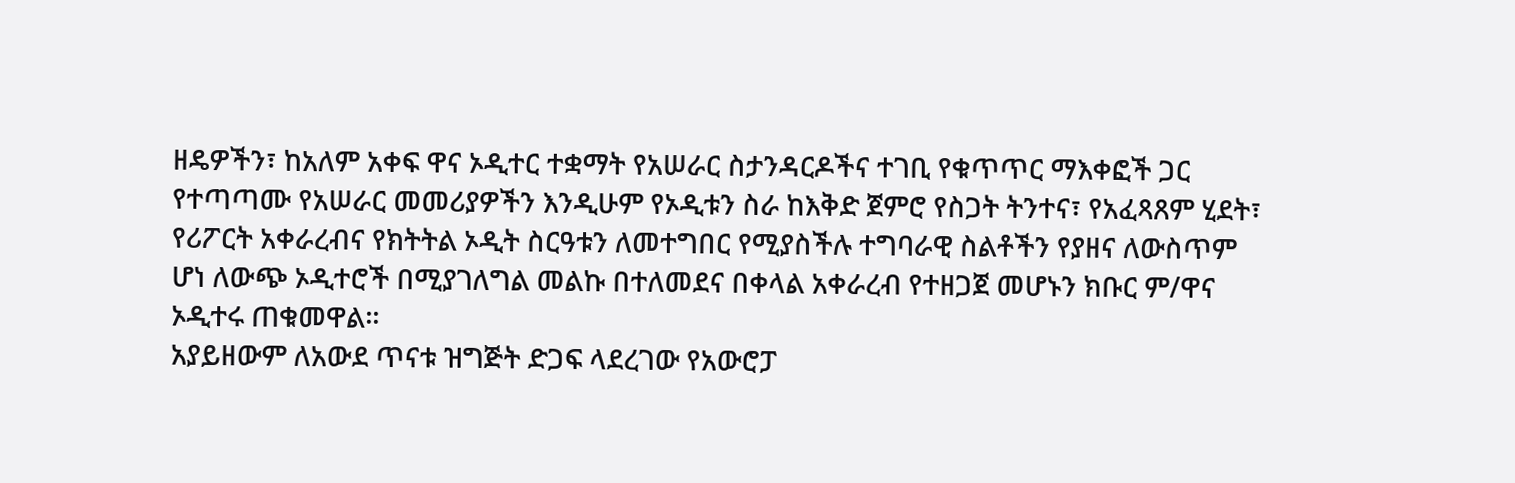ዘዴዎችን፣ ከአለም አቀፍ ዋና ኦዲተር ተቋማት የአሠራር ስታንዳርዶችና ተገቢ የቁጥጥር ማእቀፎች ጋር የተጣጣሙ የአሠራር መመሪያዎችን እንዲሁም የኦዲቱን ስራ ከእቅድ ጀምሮ የስጋት ትንተና፣ የአፈጻጸም ሂደት፣ የሪፖርት አቀራረብና የክትትል ኦዲት ስርዓቱን ለመተግበር የሚያስችሉ ተግባራዊ ስልቶችን የያዘና ለውስጥም ሆነ ለውጭ ኦዲተሮች በሚያገለግል መልኩ በተለመደና በቀላል አቀራረብ የተዘጋጀ መሆኑን ክቡር ም/ዋና ኦዲተሩ ጠቁመዋል፡፡
አያይዘውም ለአውደ ጥናቱ ዝግጅት ድጋፍ ላደረገው የአውሮፓ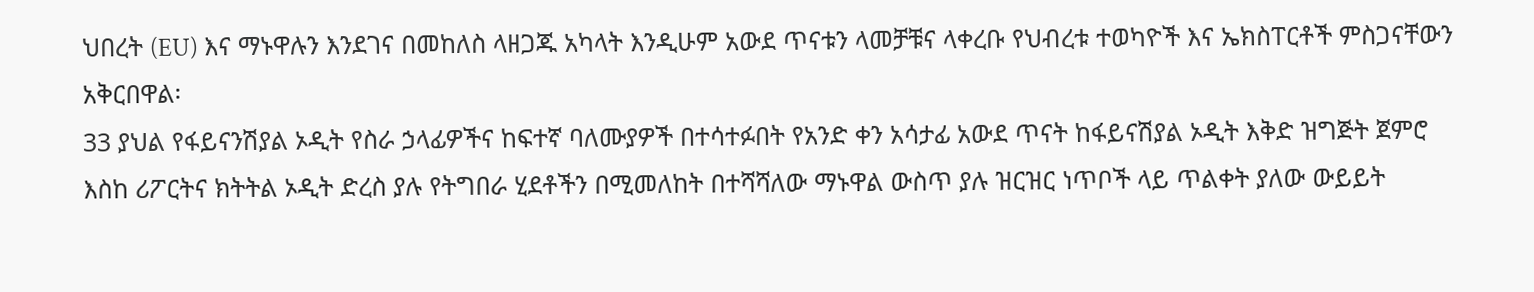ህበረት (EU) እና ማኑዋሉን እንደገና በመከለስ ላዘጋጁ አካላት እንዲሁም አውደ ጥናቱን ላመቻቹና ላቀረቡ የህብረቱ ተወካዮች እና ኤክስፐርቶች ምስጋናቸውን አቅርበዋል፡
33 ያህል የፋይናንሽያል ኦዲት የስራ ኃላፊዎችና ከፍተኛ ባለሙያዎች በተሳተፉበት የአንድ ቀን አሳታፊ አውደ ጥናት ከፋይናሽያል ኦዲት እቅድ ዝግጅት ጀምሮ እስከ ሪፖርትና ክትትል ኦዲት ድረስ ያሉ የትግበራ ሂደቶችን በሚመለከት በተሻሻለው ማኑዋል ውስጥ ያሉ ዝርዝር ነጥቦች ላይ ጥልቀት ያለው ውይይት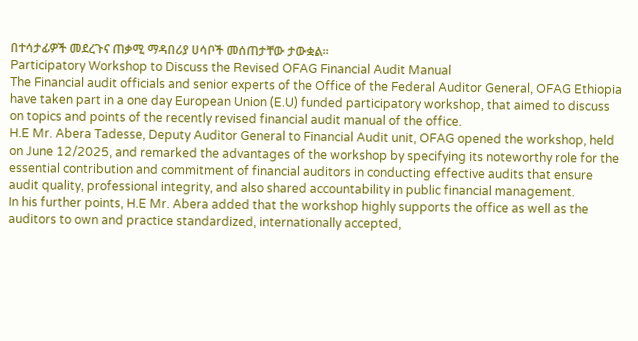በተሳታፊዎች መደረጉና ጠቃሚ ማዳበሪያ ሀሳቦች መሰጠታቸው ታውቋል፡፡
Participatory Workshop to Discuss the Revised OFAG Financial Audit Manual
The Financial audit officials and senior experts of the Office of the Federal Auditor General, OFAG Ethiopia have taken part in a one day European Union (E.U) funded participatory workshop, that aimed to discuss on topics and points of the recently revised financial audit manual of the office.
H.E Mr. Abera Tadesse, Deputy Auditor General to Financial Audit unit, OFAG opened the workshop, held on June 12/2025, and remarked the advantages of the workshop by specifying its noteworthy role for the essential contribution and commitment of financial auditors in conducting effective audits that ensure audit quality, professional integrity, and also shared accountability in public financial management.
In his further points, H.E Mr. Abera added that the workshop highly supports the office as well as the auditors to own and practice standardized, internationally accepted,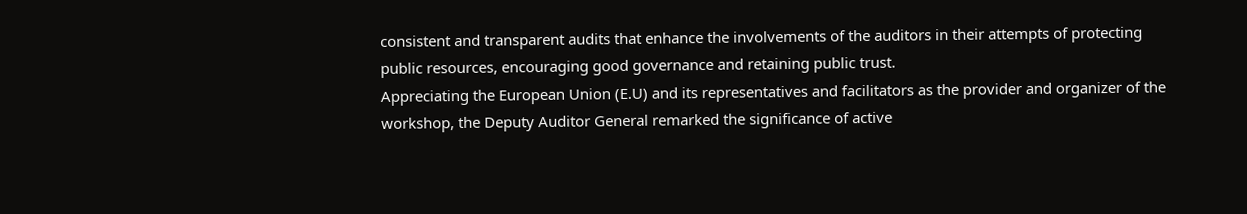consistent and transparent audits that enhance the involvements of the auditors in their attempts of protecting public resources, encouraging good governance and retaining public trust.
Appreciating the European Union (E.U) and its representatives and facilitators as the provider and organizer of the workshop, the Deputy Auditor General remarked the significance of active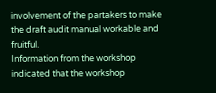involvement of the partakers to make the draft audit manual workable and fruitful.
Information from the workshop indicated that the workshop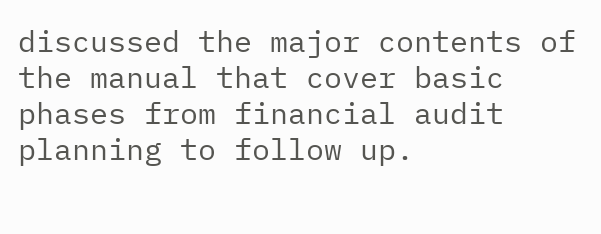discussed the major contents of the manual that cover basic phases from financial audit planning to follow up.